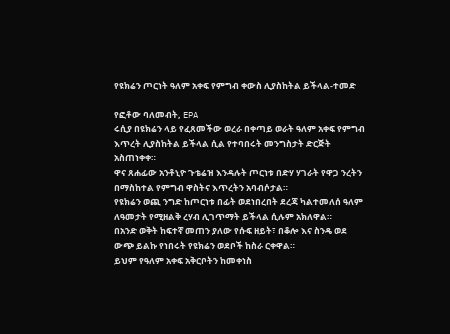የዩክሬን ጦርነት ዓለም አቀፍ የምግብ ቀውስ ሊያስከትል ይችላል-ተመድ

የፎቶው ባለመብት, EPA
ሩሲያ በዩክሬን ላይ የፈጸመችው ወረራ በቀጣይ ወራት ዓለም አቀፍ የምግብ እጥረት ሊያስከትል ይችላል ሲል የተባበሩት መንግስታት ድርጅት አስጠነቀቀ።
ዋና ጸሐፊው አንቶኒዮ ጉቴሬዝ እንዳሉት ጦርነቱ በድሃ ሃገራት የዋጋ ንረትን በማስከተል የምግብ ዋስትና እጥረትን አባብሶታል።
የዩክሬን ወጪ ንግድ ከጦርነቱ በፊት ወደነበረበት ደረጃ ካልተመለሰ ዓለም ለዓመታት የሚዘልቅ ረሃብ ሊገጥማት ይችላል ሲሉም አክለዋል።
በአንድ ወቅት ከፍተኛ መጠን ያለው የሱፍ ዘይት፣ በቆሎ እና ስንዴ ወደ ውጭ ይልኩ የነበሩት የዩክሬን ወደቦች ከስራ ርቀዋል።
ይህም የዓለም አቀፍ አቅርቦትን ከመቀነስ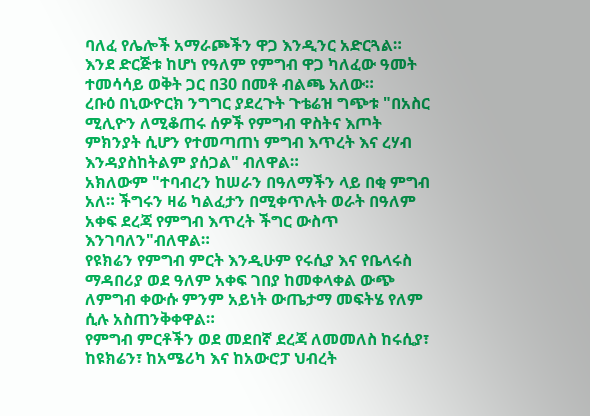ባለፈ የሌሎች አማራጮችን ዋጋ እንዲንር አድርጓል። እንደ ድርጅቱ ከሆነ የዓለም የምግብ ዋጋ ካለፈው ዓመት ተመሳሳይ ወቅት ጋር በ30 በመቶ ብልጫ አለው።
ረቡዕ በኒውዮርክ ንግግር ያደረጉት ጉቴሬዝ ግጭቱ "በአስር ሚሊዮን ለሚቆጠሩ ሰዎች የምግብ ዋስትና እጦት ምክንያት ሲሆን የተመጣጠነ ምግብ እጥረት እና ረሃብ እንዳያስከትልም ያሰጋል" ብለዋል።
አክለውም "ተባብረን ከሠራን በዓለማችን ላይ በቂ ምግብ አለ። ችግሩን ዛሬ ካልፈታን በሚቀጥሉት ወራት በዓለም አቀፍ ደረጃ የምግብ እጥረት ችግር ውስጥ እንገባለን"ብለዋል።
የዩክሬን የምግብ ምርት እንዲሁም የሩሲያ እና የቤላሩስ ማዳበሪያ ወደ ዓለም አቀፍ ገበያ ከመቀላቀል ውጭ ለምግብ ቀውሱ ምንም አይነት ውጤታማ መፍትሄ የለም ሲሉ አስጠንቅቀዋል።
የምግብ ምርቶችን ወደ መደበኛ ደረጃ ለመመለስ ከሩሲያ፣ ከዩክሬን፣ ከአሜሪካ እና ከአውሮፓ ህብረት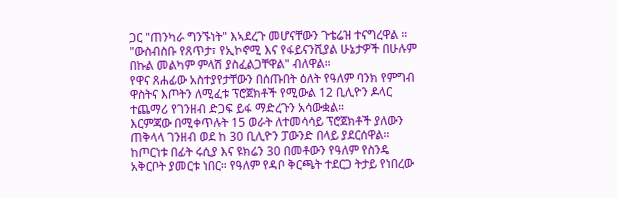ጋር "ጠንካራ ግንኙነት" እኣደረጉ መሆናቸውን ጉቴሬዝ ተናግረዋል ።
"ውስብስቡ የጸጥታ፣ የኢኮኖሚ እና የፋይናንሺያል ሁኔታዎች በሁሉም በኩል መልካም ምላሽ ያስፈልጋቸዋል" ብለዋል።
የዋና ጸሐፊው አስተያየታቸውን በሰጡበት ዕለት የዓለም ባንክ የምግብ ዋስትና እጦትን ለሚፈቱ ፕሮጀክቶች የሚውል 12 ቢሊዮን ዶላር ተጨማሪ የገንዘብ ድጋፍ ይፋ ማድረጉን አሳውቋል።
እርምጃው በሚቀጥሉት 15 ወራት ለተመሳሳይ ፕሮጀክቶች ያለውን ጠቅላላ ገንዘብ ወደ ከ 30 ቢሊዮን ፓውንድ በላይ ያደርሰዋል።
ከጦርነቱ በፊት ሩሲያ እና ዩክሬን 30 በመቶውን የዓለም የስንዴ አቅርቦት ያመርቱ ነበር። የዓለም የዳቦ ቅርጫት ተደርጋ ትታይ የነበረው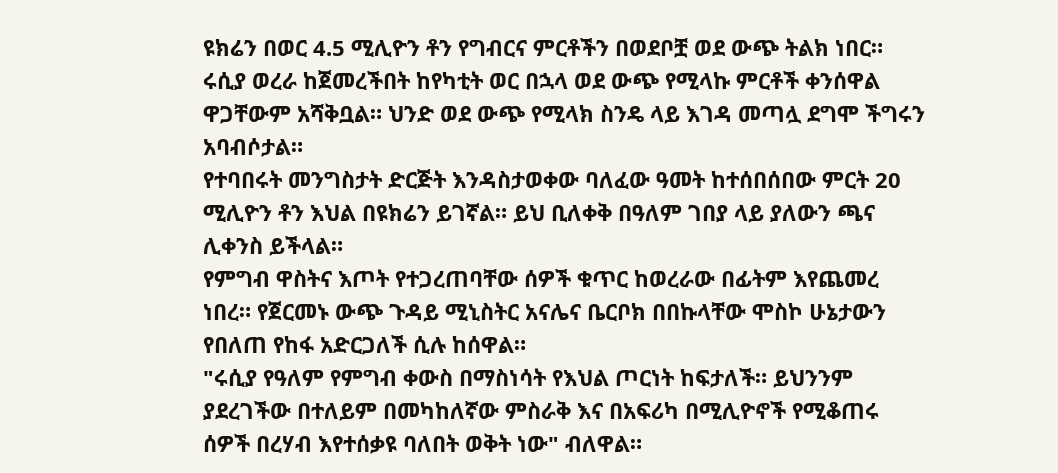ዩክሬን በወር 4.5 ሚሊዮን ቶን የግብርና ምርቶችን በወደቦቿ ወደ ውጭ ትልክ ነበር።
ሩሲያ ወረራ ከጀመረችበት ከየካቲት ወር በኋላ ወደ ውጭ የሚላኩ ምርቶች ቀንሰዋል ዋጋቸውም አሻቅቧል። ህንድ ወደ ውጭ የሚላክ ስንዴ ላይ እገዳ መጣሏ ደግሞ ችግሩን አባብሶታል።
የተባበሩት መንግስታት ድርጅት እንዳስታወቀው ባለፈው ዓመት ከተሰበሰበው ምርት 20 ሚሊዮን ቶን እህል በዩክሬን ይገኛል። ይህ ቢለቀቅ በዓለም ገበያ ላይ ያለውን ጫና ሊቀንስ ይችላል።
የምግብ ዋስትና እጦት የተጋረጠባቸው ሰዎች ቁጥር ከወረራው በፊትም እየጨመረ ነበረ። የጀርመኑ ውጭ ጉዳይ ሚኒስትር አናሌና ቤርቦክ በበኩላቸው ሞስኮ ሁኔታውን የበለጠ የከፋ አድርጋለች ሲሉ ከሰዋል።
"ሩሲያ የዓለም የምግብ ቀውስ በማስነሳት የእህል ጦርነት ከፍታለች። ይህንንም ያደረገችው በተለይም በመካከለኛው ምስራቅ እና በአፍሪካ በሚሊዮኖች የሚቆጠሩ ሰዎች በረሃብ እየተሰቃዩ ባለበት ወቅት ነው" ብለዋል።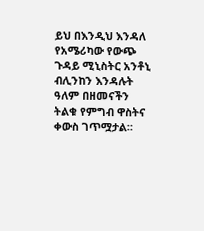ይህ በእንዲህ እንዳለ የአሜሪካው የውጭ ጉዳይ ሚኒስትር አንቶኒ ብሊንከን እንዳሉት ዓለም በዘመናችን ትልቁ የምግብ ዋስትና ቀውስ ገጥሟታል።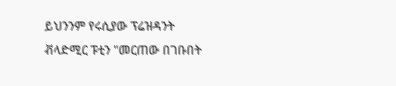ይህንንም የሩሲያው ፕሬዝዳንት ቭላድሚር ፑቲን "መርጠው በገቡበት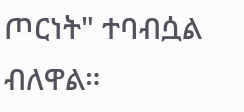ጦርነት" ተባብሷል ብለዋል።